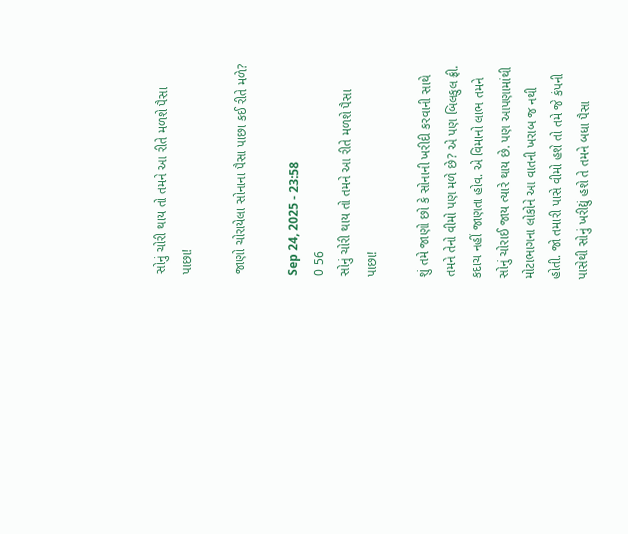સોનું ચોરી થાય તો તમને આ રીતે મળશે પૈસા પાછા!

જાણો ચોરાયેલા સોનાના પૈસા પાછા કઈ રીતે મળે?

Sep 24, 2025 - 23:58
0 56
સોનું ચોરી થાય તો તમને આ રીતે મળશે પૈસા પાછા!

શું તમે જાણો છો કે સોનાની ખરીદી કરવાની સાથે તમને તેનો વીમો પણ મળે છે? એ પણ બિલકુલ ફ્રી. કદાચ નહીં જાણતા હોવ. એ વિમાનો લાભ તમને સોનું ચોરાઈ જાય ત્યારે થાય છે. પણ આપણામાંથી મોટાભાગના લોકોને આ વાતની ખરાબ જ નથી હોતી. જો તમારી પાસે વીમો હશે તો તમે જે કંપની પાસેથી સોનું ખરીદ્યું હશે તે તમને બધા પૈસા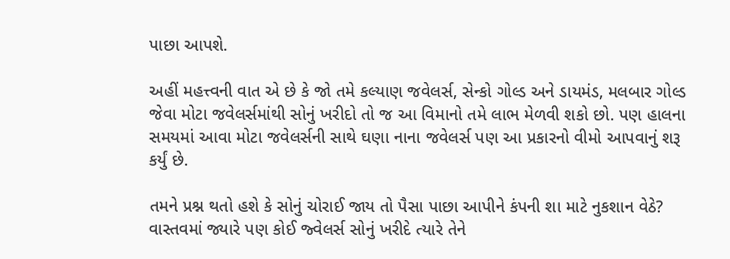પાછા આપશે.

અહીં મહત્ત્વની વાત એ છે કે જો તમે કલ્યાણ જવેલર્સ, સેન્કો ગોલ્ડ અને ડાયમંડ, મલબાર ગોલ્ડ જેવા મોટા જવેલર્સમાંથી સોનું ખરીદો તો જ આ વિમાનો તમે લાભ મેળવી શકો છો. પણ હાલના સમયમાં આવા મોટા જવેલર્સની સાથે ઘણા નાના જવેલર્સ પણ આ પ્રકારનો વીમો આપવાનું શરૂ કર્યું છે.

તમને પ્રશ્ન થતો હશે કે સોનું ચોરાઈ જાય તો પૈસા પાછા આપીને કંપની શા માટે નુકશાન વેઠે? વાસ્તવમાં જ્યારે પણ કોઈ જ્વેલર્સ સોનું ખરીદે ત્યારે તેને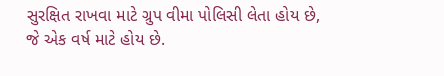સુરક્ષિત રાખવા માટે ગ્રુપ વીમા પોલિસી લેતા હોય છે, જે એક વર્ષ માટે હોય છે.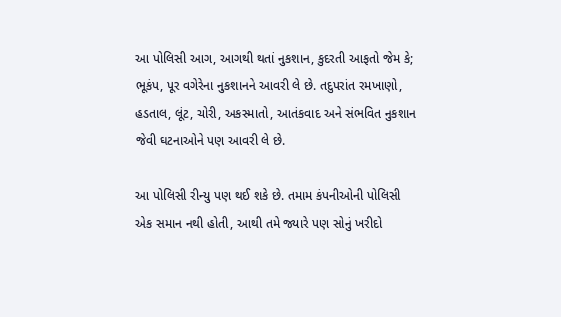આ પોલિસી આગ, આગથી થતાં નુકશાન, કુદરતી આફતો જેમ કે; ભૂકંપ, પૂર વગેરેના નુકશાનને આવરી લે છે. તદુપરાંત રમખાણો, હડતાલ, લૂંટ, ચોરી, અકસ્માતો, આતંકવાદ અને સંભવિત નુકશાન જેવી ઘટનાઓને પણ આવરી લે છે.

આ પોલિસી રીન્યુ પણ થઈ શકે છે. તમામ કંપનીઓની પોલિસી એક સમાન નથી હોતી, આથી તમે જ્યારે પણ સોનું ખરીદો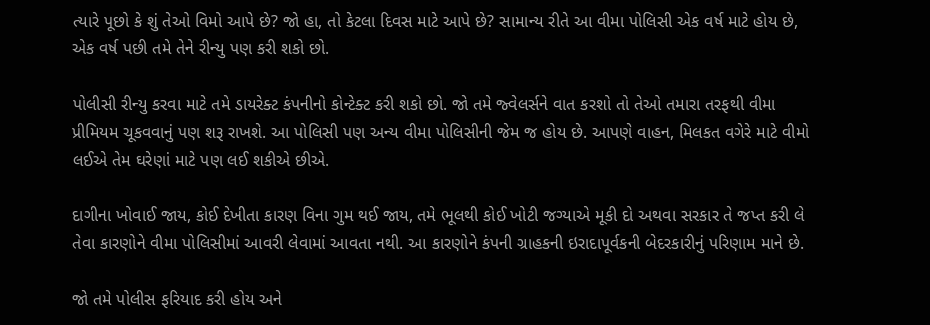ત્યારે પૂછો કે શું તેઓ વિમો આપે છે? જો હા, તો કેટલા દિવસ માટે આપે છે? સામાન્ય રીતે આ વીમા પોલિસી એક વર્ષ માટે હોય છે, એક વર્ષ પછી તમે તેને રીન્યુ પણ કરી શકો છો.

પોલીસી રીન્યુ કરવા માટે તમે ડાયરેક્ટ કંપનીનો કોન્ટેક્ટ કરી શકો છો. જો તમે જ્વેલર્સને વાત કરશો તો તેઓ તમારા તરફથી વીમા પ્રીમિયમ ચૂકવવાનું પણ શરૂ રાખશે. આ પોલિસી પણ અન્ય વીમા પોલિસીની જેમ જ હોય છે. આપણે વાહન, મિલકત વગેરે માટે વીમો લઈએ તેમ ઘરેણાં માટે પણ લઈ શકીએ છીએ.

દાગીના ખોવાઈ જાય, કોઈ દેખીતા કારણ વિના ગુમ થઈ જાય, તમે ભૂલથી કોઈ ખોટી જગ્યાએ મૂકી દો અથવા સરકાર તે જપ્ત કરી લે તેવા કારણોને વીમા પોલિસીમાં આવરી લેવામાં આવતા નથી. આ કારણોને કંપની ગ્રાહકની ઇરાદાપૂર્વકની બેદરકારીનું પરિણામ માને છે.

જો તમે પોલીસ ફરિયાદ કરી હોય અને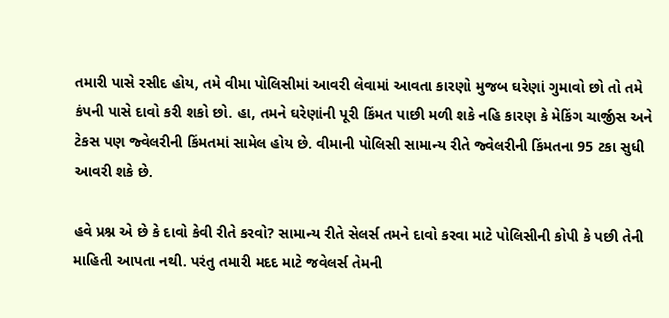તમારી પાસે રસીદ હોય, તમે વીમા પોલિસીમાં આવરી લેવામાં આવતા કારણો મુજબ ઘરેણાં ગુમાવો છો તો તમે કંપની પાસે દાવો કરી શકો છો. હા, તમને ઘરેણાંની પૂરી કિંમત પાછી મળી શકે નહિ કારણ કે મેકિંગ ચાર્જીસ અને ટેકસ પણ જ્વેલરીની કિંમતમાં સામેલ હોય છે. વીમાની પોલિસી સામાન્ય રીતે જ્વેલરીની કિંમતના 95 ટકા સુધી આવરી શકે છે.

હવે પ્રશ્ન એ છે કે દાવો કેવી રીતે કરવો? સામાન્ય રીતે સેલર્સ તમને દાવો કરવા માટે પોલિસીની કોપી કે પછી તેની માહિતી આપતા નથી. પરંતુ તમારી મદદ માટે જવેલર્સ તેમની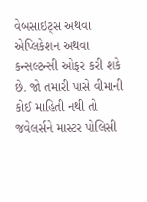વેબસાઇટ્સ અથવા એપ્લિકેશન અથવા કન્સલ્ટન્સી ઓફર કરી શકે છે. જો તમારી પાસે વીમાની કોઈ માહિતી નથી તો જવેલર્સને માસ્ટર પોલિસી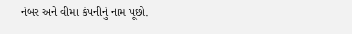નંબર અને વીમા કંપનીનું નામ પૂછો.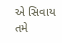એ સિવાય તમે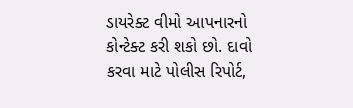ડાયરેક્ટ વીમો આપનારનો કોન્ટેક્ટ કરી શકો છો. દાવો કરવા માટે પોલીસ રિપોર્ટ,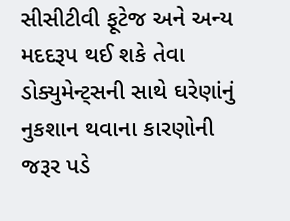સીસીટીવી ફૂટેજ અને અન્ય મદદરૂપ થઈ શકે તેવા ડોક્યુમેન્ટ્સની સાથે ઘરેણાંનું નુકશાન થવાના કારણોની જરૂર પડે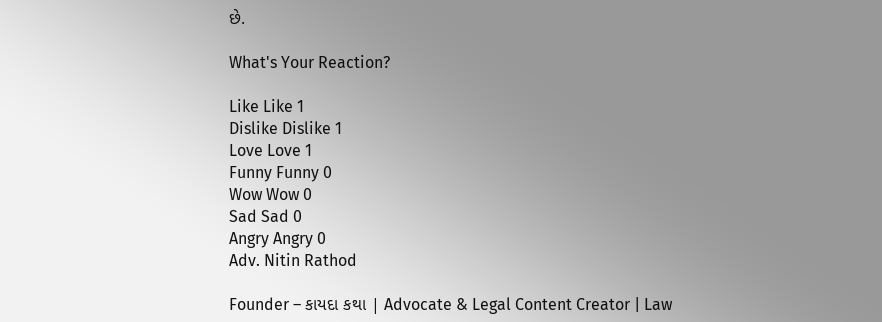છે.

What's Your Reaction?

Like Like 1
Dislike Dislike 1
Love Love 1
Funny Funny 0
Wow Wow 0
Sad Sad 0
Angry Angry 0
Adv. Nitin Rathod

Founder – કાયદા કથા | Advocate & Legal Content Creator | Law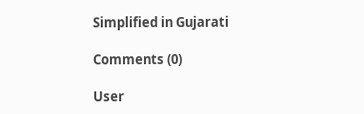Simplified in Gujarati

Comments (0)

User